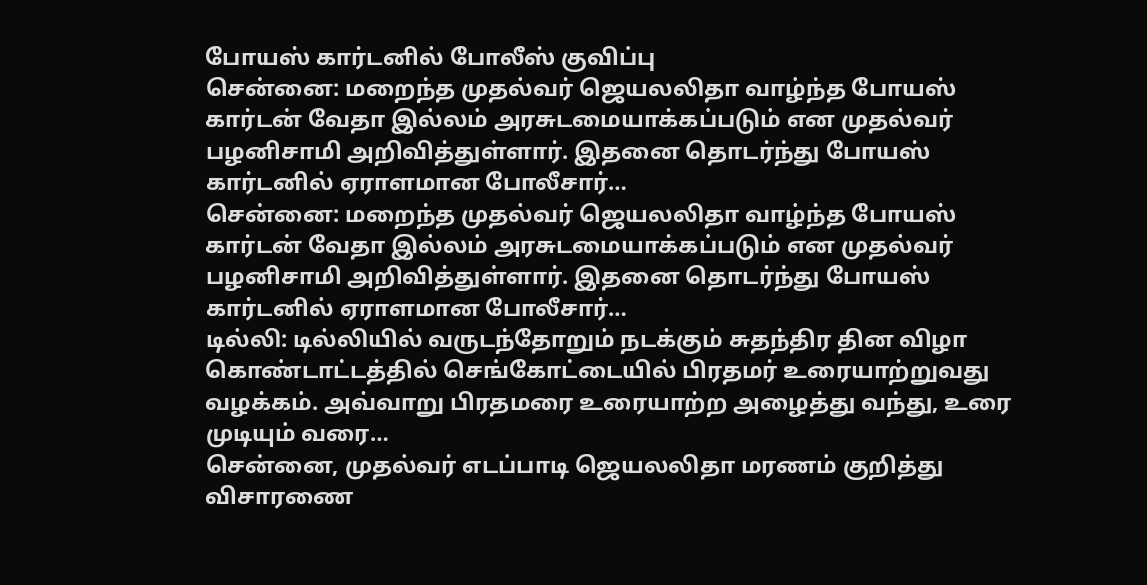போயஸ் கார்டனில் போலீஸ் குவிப்பு
சென்னை: மறைந்த முதல்வர் ஜெயலலிதா வாழ்ந்த போயஸ் கார்டன் வேதா இல்லம் அரசுடமையாக்கப்படும் என முதல்வர் பழனிசாமி அறிவித்துள்ளார். இதனை தொடர்ந்து போயஸ் கார்டனில் ஏராளமான போலீசார்…
சென்னை: மறைந்த முதல்வர் ஜெயலலிதா வாழ்ந்த போயஸ் கார்டன் வேதா இல்லம் அரசுடமையாக்கப்படும் என முதல்வர் பழனிசாமி அறிவித்துள்ளார். இதனை தொடர்ந்து போயஸ் கார்டனில் ஏராளமான போலீசார்…
டில்லி: டில்லியில் வருடந்தோறும் நடக்கும் சுதந்திர தின விழா கொண்டாட்டத்தில் செங்கோட்டையில் பிரதமர் உரையாற்றுவது வழக்கம். அவ்வாறு பிரதமரை உரையாற்ற அழைத்து வந்து, உரை முடியும் வரை…
சென்னை, முதல்வர் எடப்பாடி ஜெயலலிதா மரணம் குறித்து விசாரணை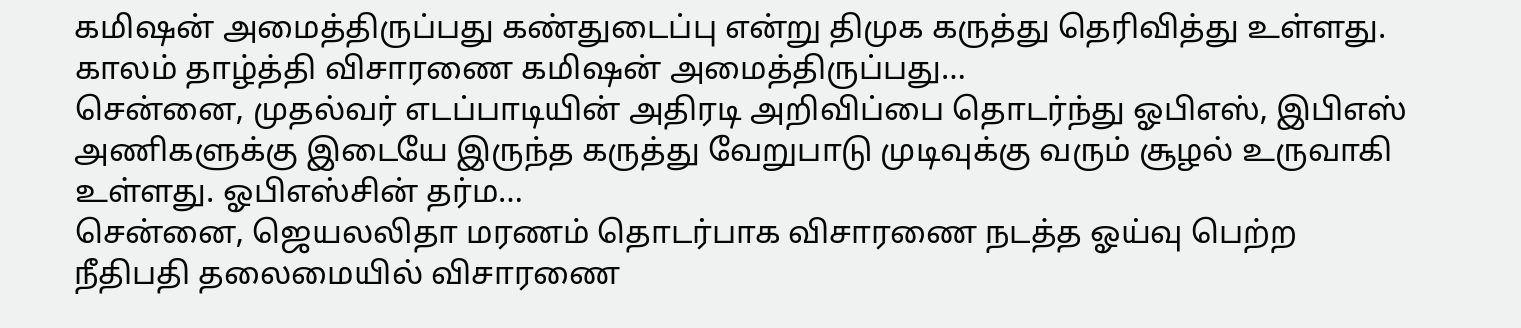கமிஷன் அமைத்திருப்பது கண்துடைப்பு என்று திமுக கருத்து தெரிவித்து உள்ளது. காலம் தாழ்த்தி விசாரணை கமிஷன் அமைத்திருப்பது…
சென்னை, முதல்வர் எடப்பாடியின் அதிரடி அறிவிப்பை தொடர்ந்து ஓபிஎஸ், இபிஎஸ் அணிகளுக்கு இடையே இருந்த கருத்து வேறுபாடு முடிவுக்கு வரும் சூழல் உருவாகி உள்ளது. ஓபிஎஸ்சின் தர்ம…
சென்னை, ஜெயலலிதா மரணம் தொடர்பாக விசாரணை நடத்த ஓய்வு பெற்ற நீதிபதி தலைமையில் விசாரணை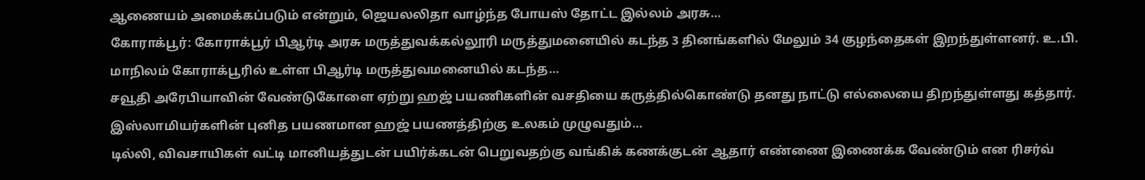ஆணையம் அமைக்கப்படும் என்றும், ஜெயலலிதா வாழ்ந்த போயஸ் தோட்ட இல்லம் அரசு…
கோராக்பூர்: கோராக்பூர் பிஆர்டி அரசு மருத்துவக்கல்லூரி மருத்துமனையில் கடந்த 3 தினங்களில் மேலும் 34 குழந்தைகள் இறந்துள்ளனர். உ.பி. மாநிலம் கோராக்பூரில் உள்ள பிஆர்டி மருத்துவமனையில் கடந்த…
சவூதி அரேபியாவின் வேண்டுகோளை ஏற்று ஹஜ் பயணிகளின் வசதியை கருத்தில்கொண்டு தனது நாட்டு எல்லையை திறந்துள்ளது கத்தார். இஸ்லாமியர்களின் புனித பயணமான ஹஜ் பயணத்திற்கு உலகம் முழுவதும்…
டில்லி, விவசாயிகள் வட்டி மானியத்துடன் பயிர்க்கடன் பெறுவதற்கு வங்கிக் கணக்குடன் ஆதார் எண்ணை இணைக்க வேண்டும் என ரிசர்வ்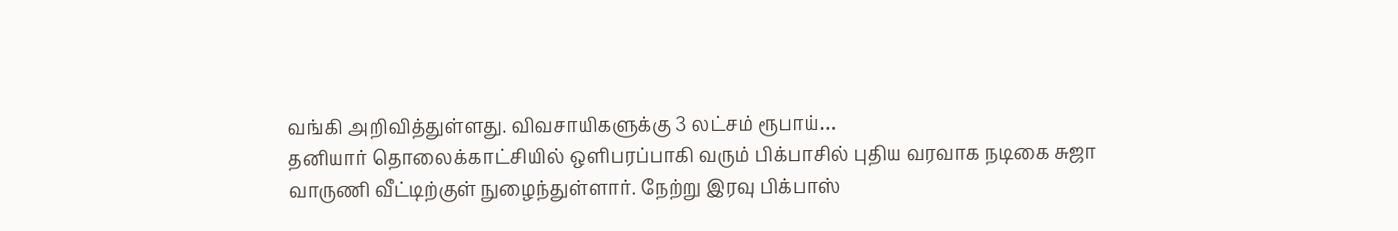வங்கி அறிவித்துள்ளது. விவசாயிகளுக்கு 3 லட்சம் ரூபாய்…
தனியார் தொலைக்காட்சியில் ஒளிபரப்பாகி வரும் பிக்பாசில் புதிய வரவாக நடிகை சுஜா வாருணி வீட்டிற்குள் நுழைந்துள்ளார். நேற்று இரவு பிக்பாஸ்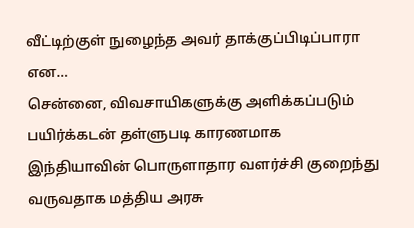வீட்டிற்குள் நுழைந்த அவர் தாக்குப்பிடிப்பாரா என…
சென்னை, விவசாயிகளுக்கு அளிக்கப்படும் பயிர்க்கடன் தள்ளுபடி காரணமாக இந்தியாவின் பொருளாதார வளர்ச்சி குறைந்து வருவதாக மத்திய அரசு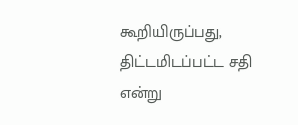கூறியிருப்பது, திட்டமிடப்பட்ட சதி என்று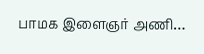பாமக இளைஞர் அணி…